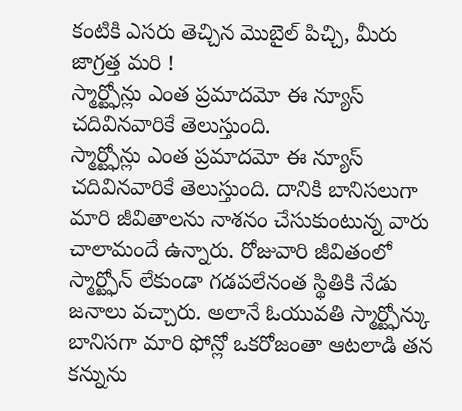కంటికి ఎసరు తెచ్చిన మొబైల్ పిచ్చి, మీరు జాగ్రత్త మరి !
స్మార్ట్ఫోన్లు ఎంత ప్రమాదమో ఈ న్యూస్ చదివినవారికే తెలుస్తుంది.
స్మార్ట్ఫోన్లు ఎంత ప్రమాదమో ఈ న్యూస్ చదివినవారికే తెలుస్తుంది. దానికి బానిసలుగా మారి జీవితాలను నాశనం చేసుకుంటున్న వారు చాలామందే ఉన్నారు. రోజువారి జీవితంలో స్మార్ట్ఫోన్ లేకుండా గడపలేనంత స్థితికి నేడు జనాలు వచ్చారు. అలానే ఓయువతి స్మార్ట్ఫోన్కు బానిసగా మారి ఫోన్లో ఒకరోజంతా ఆటలాడి తన కన్నును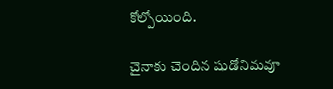కోల్పోయింది.

చైనాకు చెందిన షుడోనిమవూ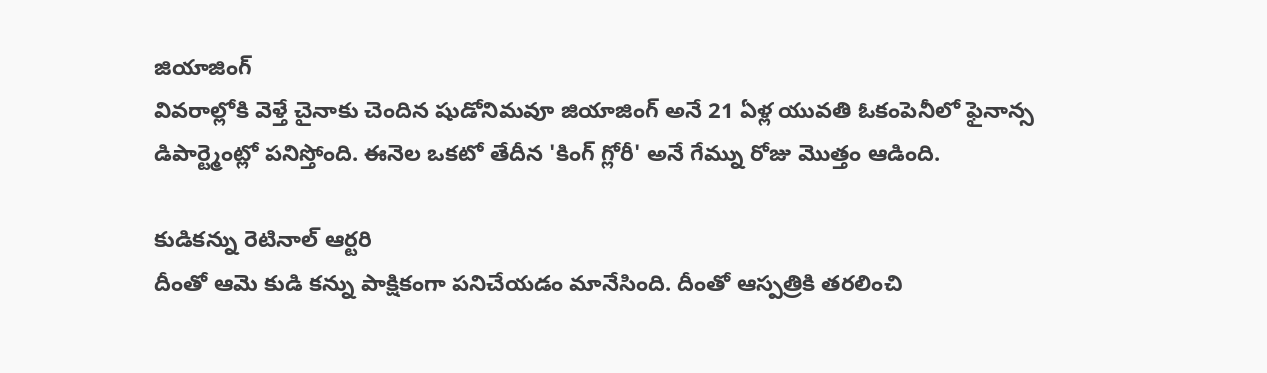జియాజింగ్
వివరాల్లోకి వెళ్తే చైనాకు చెందిన షుడోనిమవూ జియాజింగ్ అనే 21 ఏళ్ల యువతి ఓకంపెనీలో ఫైనాన్స డిపార్ట్మెంట్లో పనిస్తోంది. ఈనెల ఒకటో తేదీన 'కింగ్ గ్లోరీ' అనే గేమ్ను రోజు మొత్తం ఆడింది.

కుడికన్ను రెటినాల్ ఆర్టరి
దీంతో ఆమె కుడి కన్ను పాక్షికంగా పనిచేయడం మానేసింది. దీంతో ఆస్పత్రికి తరలించి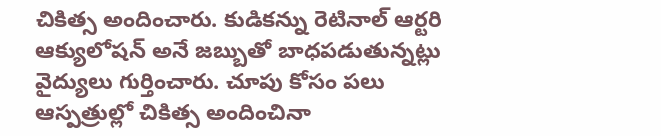చికిత్స అందించారు. కుడికన్ను రెటినాల్ ఆర్టరి ఆక్యులోషన్ అనే జబ్బుతో బాధపడుతున్నట్లు వైద్యులు గుర్తించారు. చూపు కోసం పలు ఆస్పత్రుల్లో చికిత్స అందించినా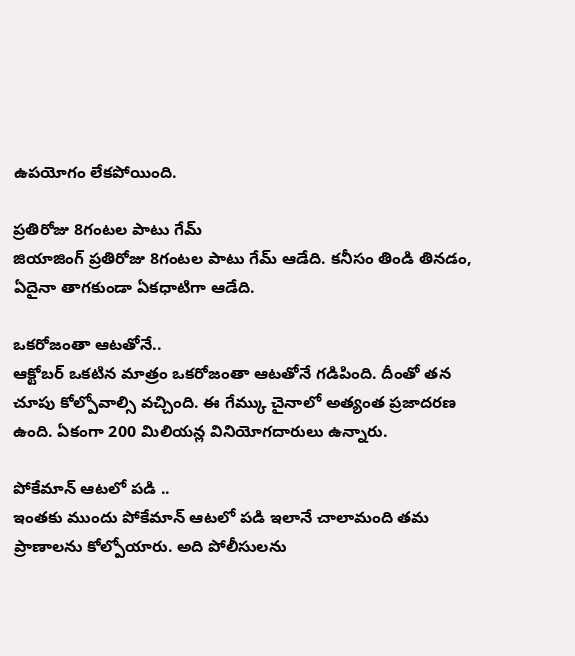ఉపయోగం లేకపోయింది.

ప్రతిరోజు 8గంటల పాటు గేమ్
జియాజింగ్ ప్రతిరోజు 8గంటల పాటు గేమ్ ఆడేది. కనీసం తిండి తినడం, ఏదైనా తాగకుండా ఏకధాటిగా ఆడేది.

ఒకరోజంతా ఆటతోనే..
ఆక్టోబర్ ఒకటిన మాత్రం ఒకరోజంతా ఆటతోనే గడిపింది. దీంతో తన చూపు కోల్పోవాల్సి వచ్చింది. ఈ గేమ్కు చైనాలో అత్యంత ప్రజాదరణ ఉంది. ఏకంగా 200 మిలియన్ల వినియోగదారులు ఉన్నారు.

పోకేమాన్ ఆటలో పడి ..
ఇంతకు ముందు పోకేమాన్ ఆటలో పడి ఇలానే చాలామంది తమ ప్రాణాలను కోల్పోయారు. అది పోలీసులను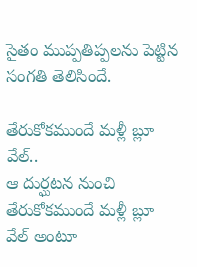సైతం ముప్పతిప్పలను పెట్టిన సంగతి తెలిసిందే.

తేరుకోకముందే మళ్లీ బ్లూ వేల్..
ఆ దుర్ఘటన నుంచి తేరుకోకముందే మళ్లీ బ్లూ వేల్ అంటూ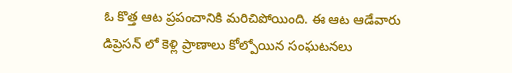ఓ కొత్త ఆట ప్రపంచానికి మరిచిపోయింది. ఈ ఆట ఆడేవారు డిప్రెసన్ లో కెళ్లి ప్రాణాలు కోల్పోయిన సంఘటనలు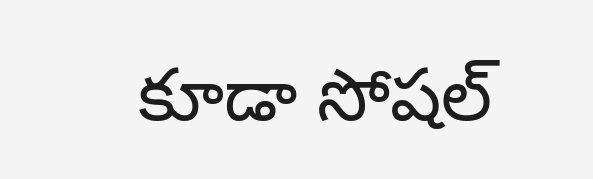కూడా సోషల్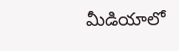మీడియాలో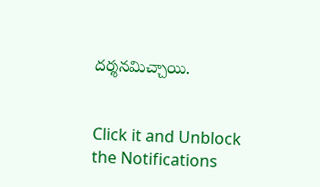దర్శనమిచ్చాయి.


Click it and Unblock the Notifications